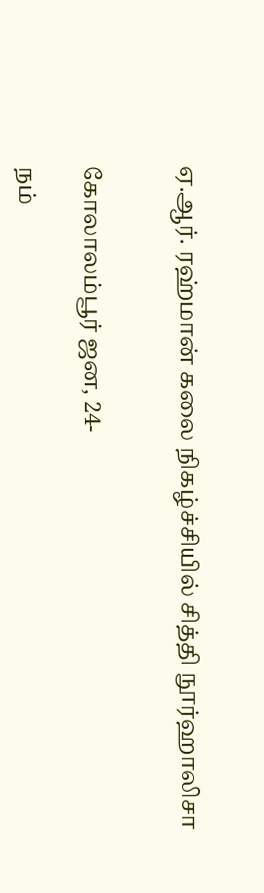ஏ.ஆர். ரஹ்மான் கலை நிகழ்ச்சியில் சித்தி நூர்ஹாலிசா


கோலாலம்பூர் ஜன, 24-

நம்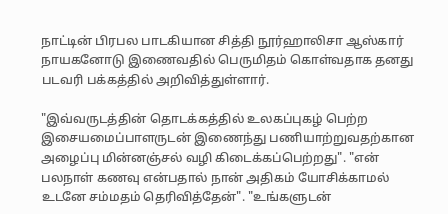நாட்டின் பிரபல பாடகியான சித்தி நூர்ஹாலிசா ஆஸ்கார் நாயகனோடு இணைவதில் பெருமிதம் கொள்வதாக தனது படவரி பக்கத்தில் அறிவித்துள்ளார்.

"இவ்வருடத்தின் தொடக்கத்தில் உலகப்புகழ் பெற்ற இசையமைப்பாளருடன் இணைந்து பணியாற்றுவதற்கான அழைப்பு மின்னஞ்சல் வழி கிடைக்கப்பெற்றது". "என் பலநாள் கணவு என்பதால் நான் அதிகம் யோசிக்காமல் உடனே சம்மதம் தெரிவித்தேன்". "உங்களுடன்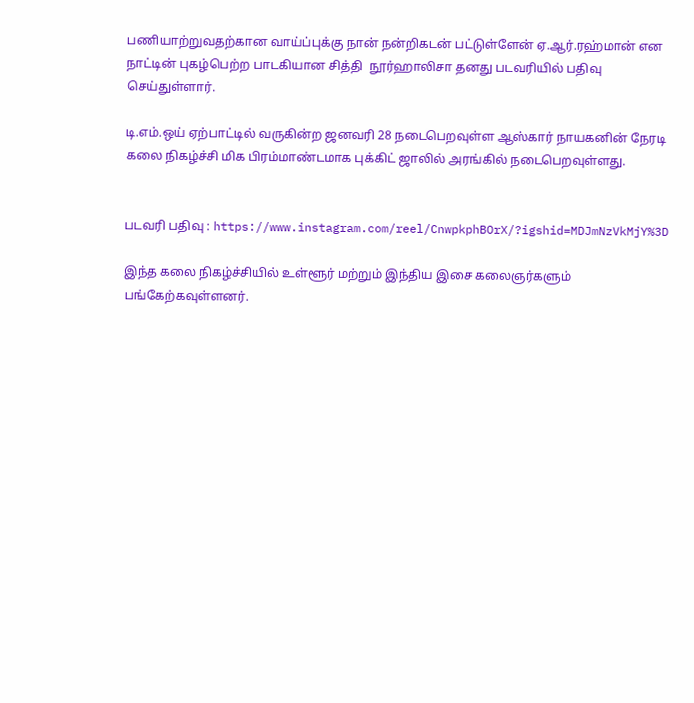பணியாற்றுவதற்கான வாய்ப்புக்கு நான் நன்றிகடன் பட்டுள்ளேன் ஏ.ஆர்.ரஹ்மான் என நாட்டின் புகழ்பெற்ற பாடகியான சித்தி  நூர்ஹாலிசா தனது படவரியில் பதிவு செய்துள்ளார்.

டி.எம்.ஒய் ஏற்பாட்டில் வருகின்ற ஜனவரி 28 நடைபெறவுள்ள ஆஸ்கார் நாயகனின் நேரடி கலை நிகழ்ச்சி மிக பிரம்மாண்டமாக புக்கிட் ஜாலில் அரங்கில் நடைபெறவுள்ளது.


படவரி பதிவு : https://www.instagram.com/reel/CnwpkphBOrX/?igshid=MDJmNzVkMjY%3D

இந்த கலை நிகழ்ச்சியில் உள்ளூர் மற்றும் இந்திய இசை கலைஞர்களும் பங்கேற்கவுள்ளனர்.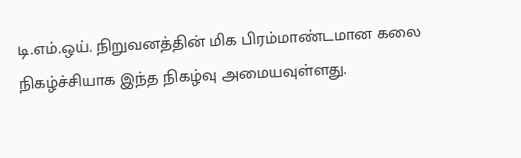டி.எம்.ஒய். நிறுவனத்தின் மிக பிரம்மாண்டமான கலை நிகழ்ச்சியாக இந்த நிகழ்வு அமையவுள்ளது.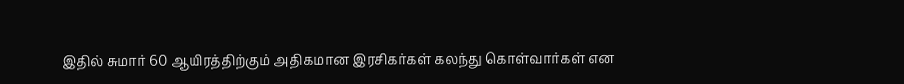இதில் சுமார் 60 ஆயிரத்திற்கும் அதிகமான இரசிகர்கள் கலந்து கொள்வார்கள் என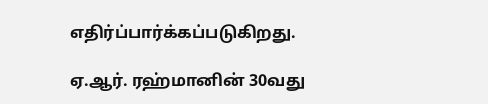எதிர்ப்பார்க்கப்படுகிறது.

ஏ.ஆர். ரஹ்மானின் 30வது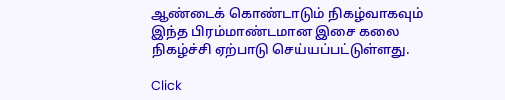ஆண்டைக் கொண்டாடும் நிகழ்வாகவும் இந்த பிரம்மாண்டமான இசை கலை நிகழ்ச்சி ஏற்பாடு செய்யப்பட்டுள்ளது.

Click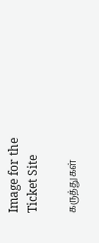Image for the Ticket Site

கருத்துகள்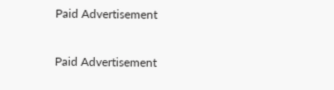Paid Advertisement

Paid Advertisement